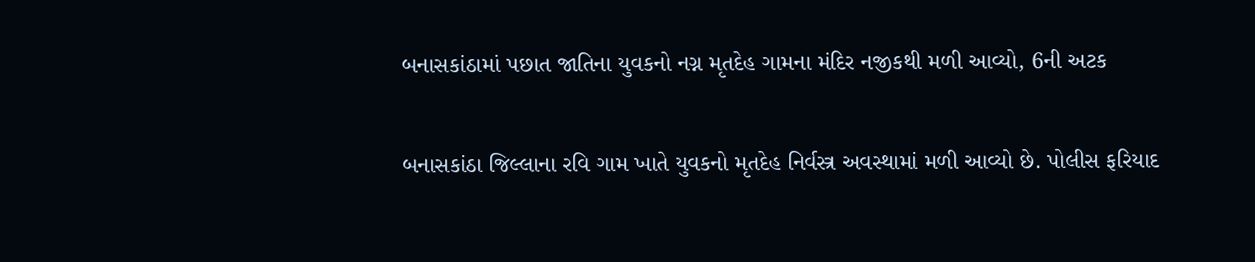બનાસકાંઠામાં પછાત જાતિના યુવકનો નગ્ન મૃતદેહ ગામના મંદિર નજીકથી મળી આવ્યો, 6ની અટક

બનાસકાંઠા જિલ્લાના રવિ ગામ ખાતે યુવકનો મૃતદેહ નિર્વસ્ત્ર અવસ્થામાં મળી આવ્યો છે. પોલીસ ફરિયાદ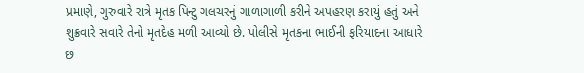પ્રમાણે, ગુરુવારે રાત્રે મૃતક પિન્ટુ ગલચરનું ગાળાગાળી કરીને અપહરણ કરાયું હતું અને શુક્રવારે સવારે તેનો મૃતદેહ મળી આવ્યો છે. પોલીસે મૃતકના ભાઈની ફરિયાદના આધારે છ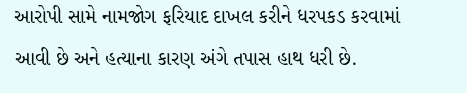આરોપી સામે નામજોગ ફરિયાદ દાખલ કરીને ધરપકડ કરવામાં આવી છે અને હત્યાના કારણ અંગે તપાસ હાથ ધરી છે.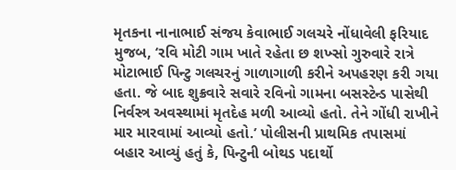મૃતકના નાનાભાઈ સંજય કેવાભાઈ ગલચરે નોંધાવેલી ફરિયાદ મુજબ, ‘રવિ મોટી ગામ ખાતે રહેતા છ શખ્સો ગુરુવારે રાત્રે મોટાભાઈ પિન્ટુ ગલચરનું ગાળાગાળી કરીને અપહરણ કરી ગયા હતા. જે બાદ શુક્રવારે સવારે રવિનો ગામના બસસ્ટેન્ડ પાસેથી નિર્વસ્ત્ર અવસ્થામાં મૃતદેહ મળી આવ્યો હતો. તેને ગોંધી રાખીને માર મારવામાં આવ્યો હતો.’ પોલીસની પ્રાથમિક તપાસમાં બહાર આવ્યું હતું કે, પિન્ટુની બોથડ પદાર્થો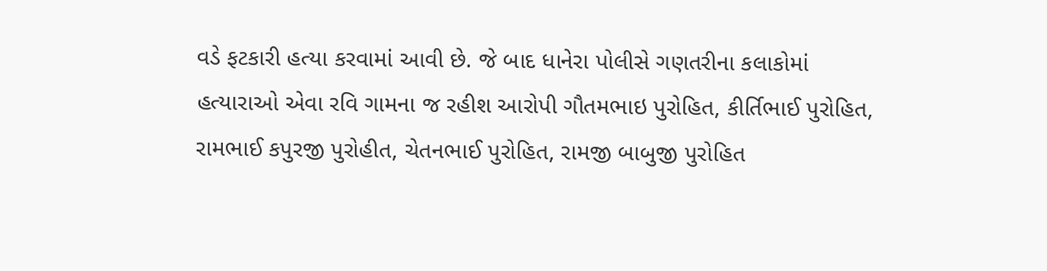વડે ફટકારી હત્યા કરવામાં આવી છે. જે બાદ ધાનેરા પોલીસે ગણતરીના કલાકોમાં હત્યારાઓ એવા રવિ ગામના જ રહીશ આરોપી ગૌતમભાઇ પુરોહિત, કીર્તિભાઈ પુરોહિત, રામભાઈ કપુરજી પુરોહીત, ચેતનભાઈ પુરોહિત, રામજી બાબુજી પુરોહિત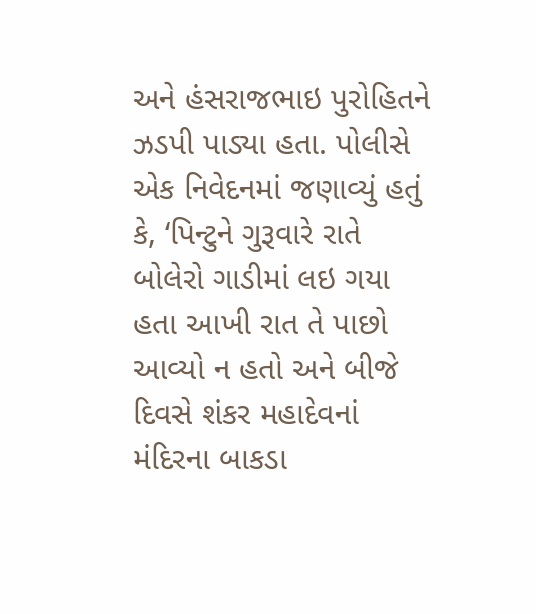અને હંસરાજભાઇ પુરોહિતને ઝડપી પાડ્યા હતા. પોલીસે એક નિવેદનમાં જણાવ્યું હતું કે, ‘પિન્ટુને ગુરૂવારે રાતે બોલેરો ગાડીમાં લઇ ગયા હતા આખી રાત તે પાછો આવ્યો ન હતો અને બીજે દિવસે શંકર મહાદેવનાં મંદિરના બાકડા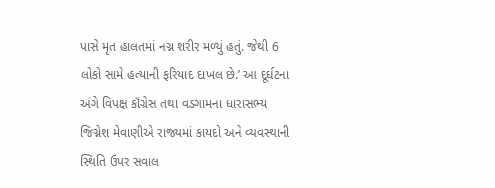પાસે મૃત હાલતમાં નગ્ન શરીર મળ્યું હતું. જેથી 6 લોકો સામે હત્યાની ફરિયાદ દાખલ છે.’ આ દૂર્ઘટના અંગે વિપક્ષ કૉંગ્રેસ તથા વડગામના ધારાસભ્ય જિગ્નેશ મેવાણીએ રાજ્યમાં કાયદો અને વ્યવસ્થાની સ્થિતિ ઉપર સવાલ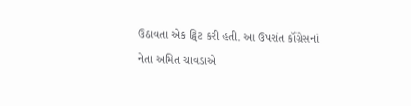ઉઠાવતા એક ટ્વિટ કરી હતી. આ ઉપરાંત કૉંગ્રેસનાં નેતા અમિત ચાવડાએ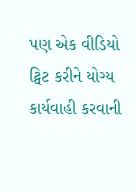પણ એક વીડિયો ટ્વિટ કરીને યોગ્ય કાર્યવાહી કરવાની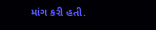માંગ કરી હતી.